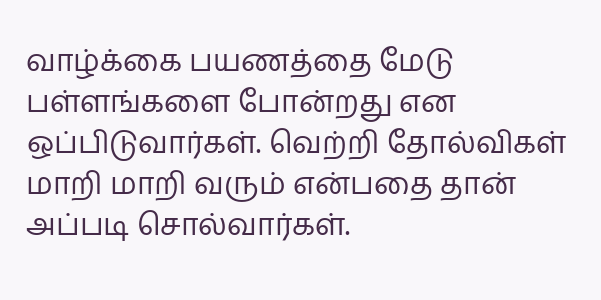வாழ்க்கை பயணத்தை மேடு பள்ளங்களை போன்றது என ஒப்பிடுவார்கள். வெற்றி தோல்விகள் மாறி மாறி வரும் என்பதை தான் அப்படி சொல்வார்கள்.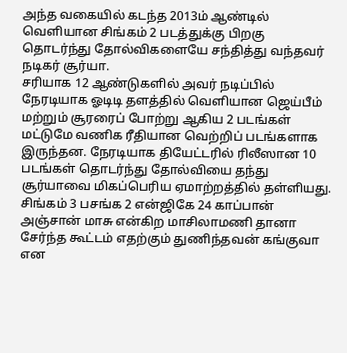அந்த வகையில் கடந்த 2013ம் ஆண்டில் வெளியான சிங்கம் 2 படத்துக்கு பிறகு தொடர்ந்து தோல்விகளையே சந்தித்து வந்தவர் நடிகர் சூர்யா.
சரியாக 12 ஆண்டுகளில் அவர் நடிப்பில் நேரடியாக ஓடிடி தளத்தில் வெளியான ஜெய்பீம் மற்றும் சூரரைப் போற்று ஆகிய 2 படங்கள் மட்டுமே வணிக ரீதியான வெற்றிப் படங்களாக இருந்தன. நேரடியாக தியேட்டரில் ரிலீஸான 10 படங்கள் தொடர்ந்து தோல்வியை தந்து சூர்யாவை மிகப்பெரிய ஏமாற்றத்தில் தள்ளியது.
சிங்கம் 3 பசங்க 2 என்ஜிகே 24 காப்பான் அஞ்சான் மாசு என்கிற மாசிலாமணி தானா சேர்ந்த கூட்டம் எதற்கும் துணிந்தவன் கங்குவா என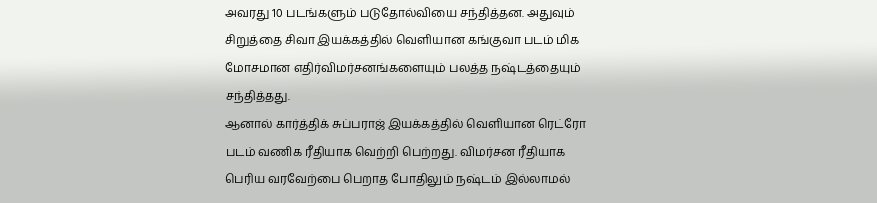அவரது 10 படங்களும் படுதோல்வியை சந்தித்தன. அதுவும் சிறுத்தை சிவா இயக்கத்தில் வெளியான கங்குவா படம் மிக மோசமான எதிர்விமர்சனங்களையும் பலத்த நஷ்டத்தையும் சந்தித்தது.
ஆனால் கார்த்திக் சுப்பராஜ் இயக்கத்தில் வெளியான ரெட்ரோ படம் வணிக ரீதியாக வெற்றி பெற்றது. விமர்சன ரீதியாக பெரிய வரவேற்பை பெறாத போதிலும் நஷ்டம் இல்லாமல்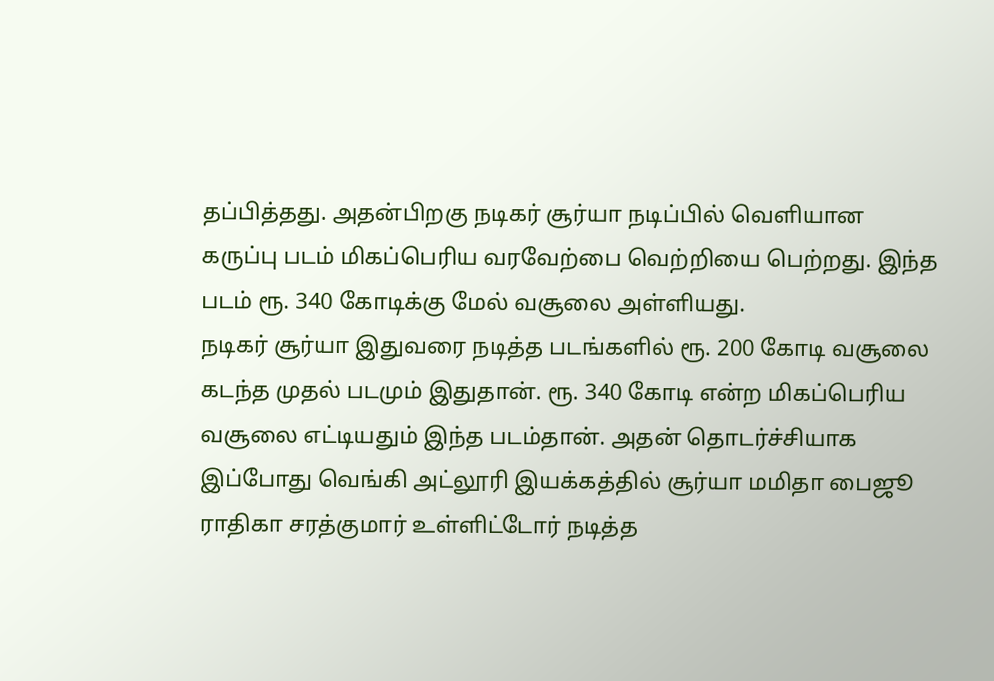தப்பித்தது. அதன்பிறகு நடிகர் சூர்யா நடிப்பில் வெளியான கருப்பு படம் மிகப்பெரிய வரவேற்பை வெற்றியை பெற்றது. இந்த படம் ரூ. 340 கோடிக்கு மேல் வசூலை அள்ளியது.
நடிகர் சூர்யா இதுவரை நடித்த படங்களில் ரூ. 200 கோடி வசூலை கடந்த முதல் படமும் இதுதான். ரூ. 340 கோடி என்ற மிகப்பெரிய வசூலை எட்டியதும் இந்த படம்தான். அதன் தொடர்ச்சியாக இப்போது வெங்கி அட்லூரி இயக்கத்தில் சூர்யா மமிதா பைஜூ ராதிகா சரத்குமார் உள்ளிட்டோர் நடித்த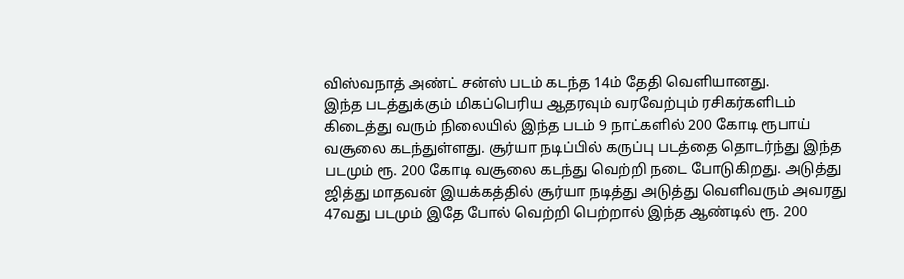விஸ்வநாத் அண்ட் சன்ஸ் படம் கடந்த 14ம் தேதி வெளியானது.
இந்த படத்துக்கும் மிகப்பெரிய ஆதரவும் வரவேற்பும் ரசிகர்களிடம் கிடைத்து வரும் நிலையில் இந்த படம் 9 நாட்களில் 200 கோடி ரூபாய் வசூலை கடந்துள்ளது. சூர்யா நடிப்பில் கருப்பு படத்தை தொடர்ந்து இந்த படமும் ரூ. 200 கோடி வசூலை கடந்து வெற்றி நடை போடுகிறது. அடுத்து ஜித்து மாதவன் இயக்கத்தில் சூர்யா நடித்து அடுத்து வெளிவரும் அவரது 47வது படமும் இதே போல் வெற்றி பெற்றால் இந்த ஆண்டில் ரூ. 200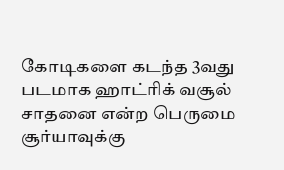கோடிகளை கடந்த 3வது படமாக ஹாட்ரிக் வசூல் சாதனை என்ற பெருமை சூர்யாவுக்கு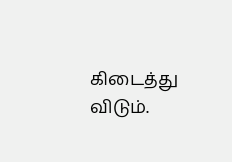கிடைத்து விடும்.